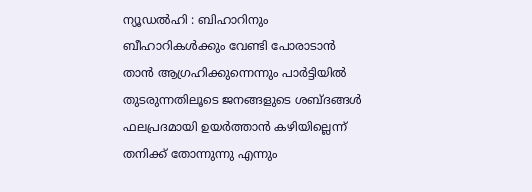ന്യൂഡൽഹി : ബിഹാറിനും ബീഹാറികൾക്കും വേണ്ടി പോരാടാൻ താൻ ആഗ്രഹിക്കുന്നെന്നും പാർട്ടിയിൽ തുടരുന്നതിലൂടെ ജനങ്ങളുടെ ശബ്ദങ്ങൾ ഫലപ്രദമായി ഉയർത്താൻ കഴിയില്ലെന്ന് തനിക്ക് തോന്നുന്നു എന്നും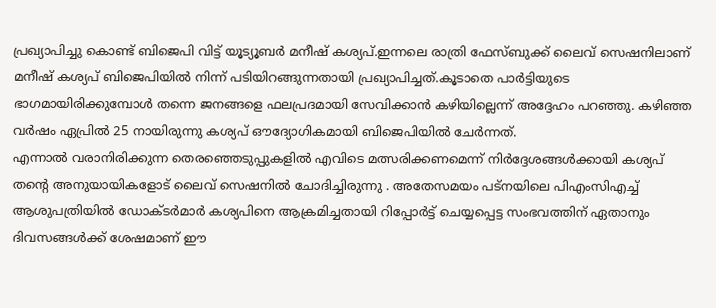പ്രഖ്യാപിച്ചു കൊണ്ട് ബിജെപി വിട്ട് യൂട്യൂബർ മനീഷ് കശ്യപ്.ഇന്നലെ രാത്രി ഫേസ്ബുക്ക് ലൈവ് സെഷനിലാണ് മനീഷ് കശ്യപ് ബിജെപിയിൽ നിന്ന് പടിയിറങ്ങുന്നതായി പ്രഖ്യാപിച്ചത്.കൂടാതെ പാർട്ടിയുടെ ഭാഗമായിരിക്കുമ്പോൾ തന്നെ ജനങ്ങളെ ഫലപ്രദമായി സേവിക്കാൻ കഴിയില്ലെന്ന് അദ്ദേഹം പറഞ്ഞു. കഴിഞ്ഞ വർഷം ഏപ്രിൽ 25 നായിരുന്നു കശ്യപ് ഔദ്യോഗികമായി ബിജെപിയിൽ ചേർന്നത്.
എന്നാൽ വരാനിരിക്കുന്ന തെരഞ്ഞെടുപ്പുകളിൽ എവിടെ മത്സരിക്കണമെന്ന് നിർദ്ദേശങ്ങൾക്കായി കശ്യപ് തന്റെ അനുയായികളോട് ലൈവ് സെഷനിൽ ചോദിച്ചിരുന്നു . അതേസമയം പട്നയിലെ പിഎംസിഎച്ച് ആശുപത്രിയിൽ ഡോക്ടർമാർ കശ്യപിനെ ആക്രമിച്ചതായി റിപ്പോർട്ട് ചെയ്യപ്പെട്ട സംഭവത്തിന് ഏതാനും ദിവസങ്ങൾക്ക് ശേഷമാണ് ഈ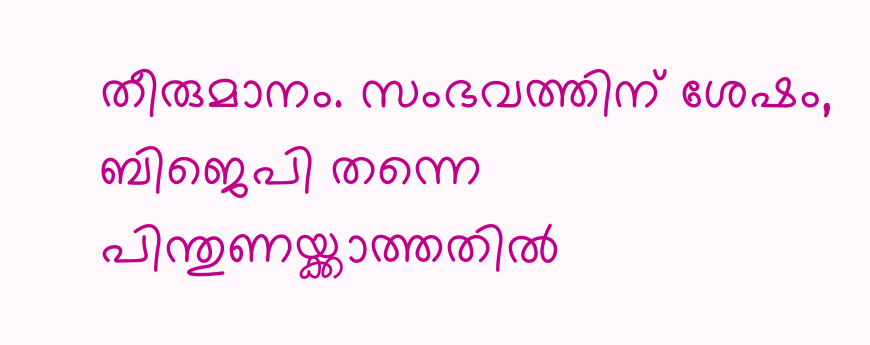തീരുമാനം. സംഭവത്തിന് ശേഷം, ബിജെപി തന്നെ പിന്തുണയ്ക്കാത്തതിൽ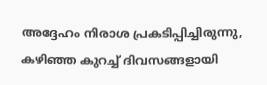അദ്ദേഹം നിരാശ പ്രകടിപ്പിച്ചിരുന്നു, കഴിഞ്ഞ കുറച്ച് ദിവസങ്ങളായി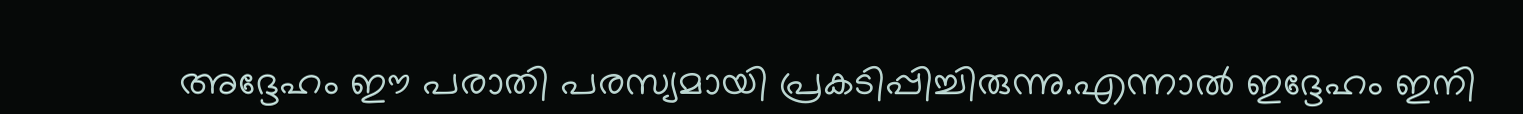അദ്ദേഹം ഈ പരാതി പരസ്യമായി പ്രകടിപ്പിച്ചിരുന്നു.എന്നാൽ ഇദ്ദേഹം ഇനി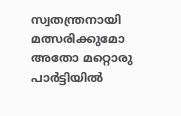സ്വതന്ത്രനായി മത്സരിക്കുമോ അതോ മറ്റൊരു പാർട്ടിയിൽ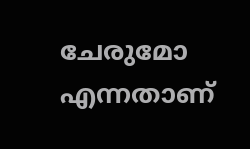ചേരുമോ എന്നതാണ്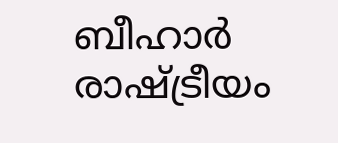ബീഹാർ രാഷ്ട്രീയം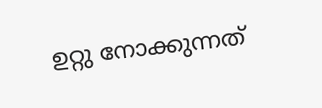ഉറ്റു നോക്കുന്നത്